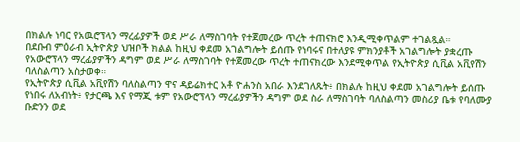በክልሉ ነባር የአዉሮፕላን ማረፊያዎች ወደ ሥራ ለማስገባት የተጀመረው ጥረት ተጠናክሮ እንዲሚቀጥልም ተገልጿል።
በደቡብ ምዕራብ ኢትዮጵያ ህዝቦች ክልል ከዚህ ቀደመ አገልግሎት ይሰጡ የነባሩና በተለያዩ ምክንያቶች አገልግሎት ያቋረጡ የአውሮፕላን ማረፊያዎችን ዳግም ወደ ሥራ ለማስገባት የተጀመረው ጥረት ተጠናክረው እንደሚቀጥል የኢትዮጵያ ሲቪል አቪየሽን ባለስልጣን አስታወቀ።
የኢትዮጵያ ሲቪል አቪየሽን ባለስልጣን ዋና ዳይሬክተር አቶ ዮሐንስ አበራ እንደገለጹት፥ በክልሉ ከዚህ ቀደመ አገልግሎት ይሰጡ የነበሩ ለአብነት፥ የታርጫ እና የማጂ ቱም የአውሮፕላን ማረፊያዎችን ዳግም ወደ ስራ ለማስገባት ባለስልጣን መስሪያ ቤቱ የባለሙያ ቡድንን ወደ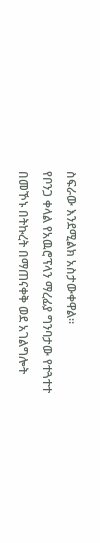ስፍራው እንደሚልክ አስታውቀዋል።
የቦንጋ ቀላል የአዉሮፕላን ማረፊያ ግንባታው የተጓተተ በመኾኑ በትኩረት በማጠናቀቅ ወደ አገልግሎት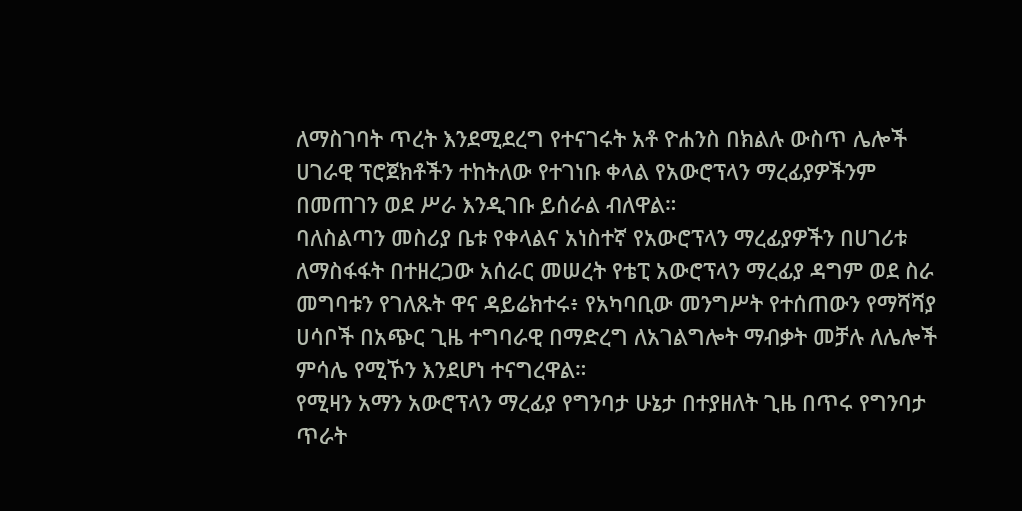ለማስገባት ጥረት እንደሚደረግ የተናገሩት አቶ ዮሐንስ በክልሉ ውስጥ ሌሎች ሀገራዊ ፕሮጀክቶችን ተከትለው የተገነቡ ቀላል የአውሮፕላን ማረፊያዎችንም በመጠገን ወደ ሥራ እንዲገቡ ይሰራል ብለዋል።
ባለስልጣን መስሪያ ቤቱ የቀላልና አነስተኛ የአውሮፕላን ማረፊያዎችን በሀገሪቱ ለማስፋፋት በተዘረጋው አሰራር መሠረት የቴፒ አውሮፕላን ማረፊያ ዳግም ወደ ስራ መግባቱን የገለጹት ዋና ዳይሬክተሩ፥ የአካባቢው መንግሥት የተሰጠውን የማሻሻያ ሀሳቦች በአጭር ጊዜ ተግባራዊ በማድረግ ለአገልግሎት ማብቃት መቻሉ ለሌሎች ምሳሌ የሚኾን እንደሆነ ተናግረዋል።
የሚዛን አማን አውሮፕላን ማረፊያ የግንባታ ሁኔታ በተያዘለት ጊዜ በጥሩ የግንባታ ጥራት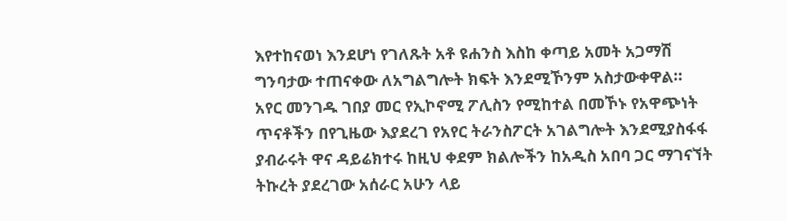እየተከናወነ እንደሆነ የገለጹት አቶ ዩሐንስ እስከ ቀጣይ አመት አጋማሽ ግንባታው ተጠናቀው ለአግልግሎት ክፍት እንደሚኾንም አስታውቀዋል።
አየር መንገዱ ገበያ መር የኢኮኖሚ ፖሊስን የሚከተል በመኾኑ የአዋጭነት ጥናቶችን በየጊዜው እያደረገ የአየር ትራንስፖርት አገልግሎት እንደሚያስፋፋ ያብራሩት ዋና ዳይሬክተሩ ከዚህ ቀደም ክልሎችን ከአዲስ አበባ ጋር ማገናኘት ትኩረት ያደረገው አሰራር አሁን ላይ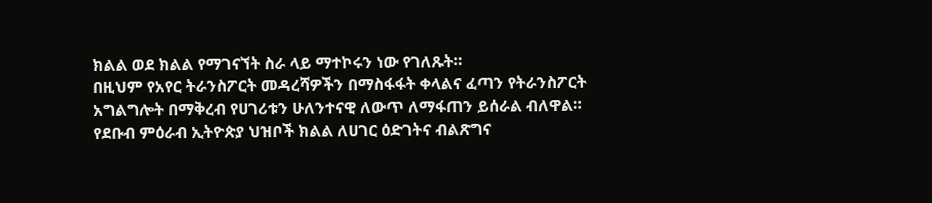ክልል ወደ ክልል የማገናኘት ስራ ላይ ማተኮሩን ነው የገለጹት።
በዚህም የአየር ትራንስፖርት መዳረሻዎችን በማስፋፋት ቀላልና ፈጣን የትራንስፖርት አግልግሎት በማቅረብ የሀገሪቱን ሁለንተናዊ ለውጥ ለማፋጠን ይሰራል ብለዋል።
የደቡብ ምዕራብ ኢትዮጵያ ህዝቦች ክልል ለሀገር ዕድገትና ብልጽግና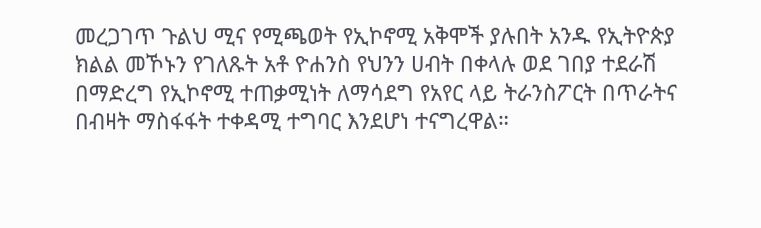መረጋገጥ ጉልህ ሚና የሚጫወት የኢኮኖሚ አቅሞች ያሉበት አንዱ የኢትዮጵያ ክልል መኾኑን የገለጹት አቶ ዮሐንስ የህንን ሀብት በቀላሉ ወደ ገበያ ተደራሽ በማድረግ የኢኮኖሚ ተጠቃሚነት ለማሳደግ የአየር ላይ ትራንስፖርት በጥራትና በብዛት ማስፋፋት ተቀዳሚ ተግባር እንደሆነ ተናግረዋል።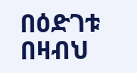በዕድገቱ በዛብህ